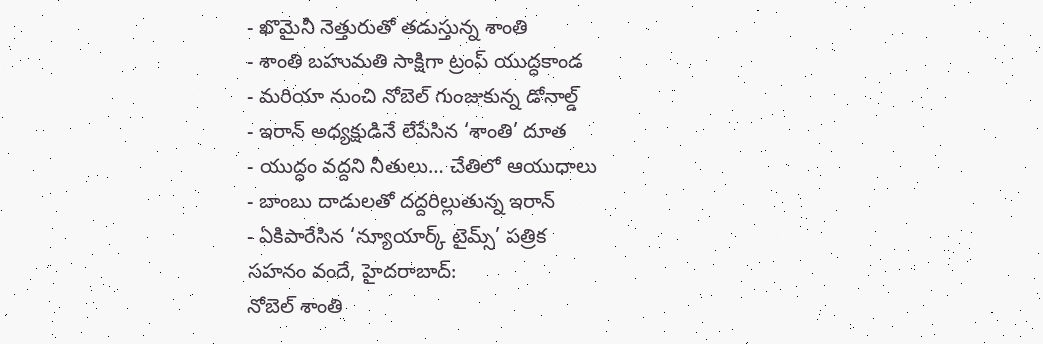- ఖొమైనీ నెత్తురుతో తడుస్తున్న శాంతి
- శాంతి బహుమతి సాక్షిగా ట్రంప్ యుద్ధకాండ
- మరియా నుంచి నోబెల్ గుంజుకున్న డోనాల్డ్
- ఇరాన్ అధ్యక్షుడినే లేపేసిన ‘శాంతి’ దూత
- యుద్ధం వద్దని నీతులు… చేతిలో ఆయుధాలు
- బాంబు దాడులతో దద్దరిల్లుతున్న ఇరాన్
- ఏకిపారేసిన ‘న్యూయార్క్ టైమ్స్’ పత్రిక
సహనం వందే, హైదరాబాద్:
నోబెల్ శాంతి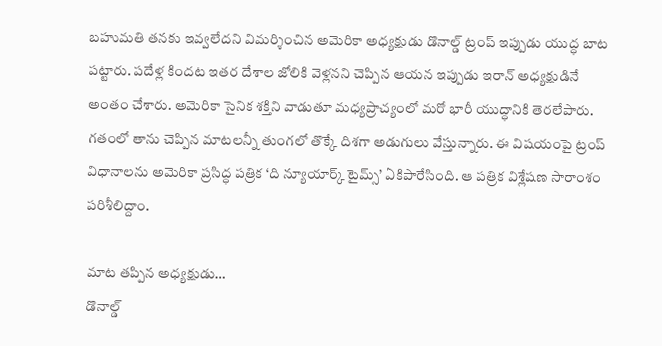బహుమతి తనకు ఇవ్వలేదని విమర్శించిన అమెరికా అధ్యక్షుడు డొనాల్డ్ ట్రంప్ ఇప్పుడు యుద్ధ బాట పట్టారు. పదేళ్ల కిందట ఇతర దేశాల జోలికి వెళ్లనని చెప్పిన ఆయన ఇప్పుడు ఇరాన్ అధ్యక్షుడినే అంతం చేశారు. అమెరికా సైనిక శక్తిని వాడుతూ మధ్యప్రాచ్యంలో మరో భారీ యుద్ధానికి తెరలేపారు. గతంలో తాను చెప్పిన మాటలన్నీ తుంగలో తొక్కే దిశగా అడుగులు వేస్తున్నారు. ఈ విషయంపై ట్రంప్ విధానాలను అమెరికా ప్రసిద్ధ పత్రిక ‘ది న్యూయార్క్ టైమ్స్’ ఏకిపారేసింది. ఆ పత్రిక విశ్లేషణ సారాంశం పరిశీలిద్దాం.

మాట తప్పిన అధ్యక్షుడు…
డొనాల్డ్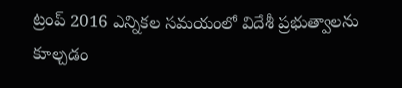ట్రంప్ 2016 ఎన్నికల సమయంలో విదేశీ ప్రభుత్వాలను కూల్చడం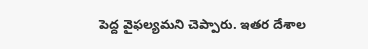పెద్ద వైఫల్యమని చెప్పారు. ఇతర దేశాల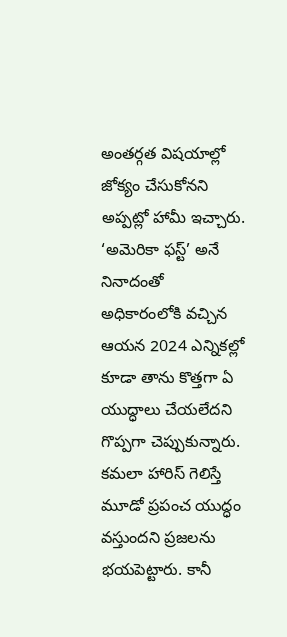అంతర్గత విషయాల్లో జోక్యం చేసుకోనని అప్పట్లో హామీ ఇచ్చారు. ‘అమెరికా ఫస్ట్’ అనే నినాదంతో అధికారంలోకి వచ్చిన ఆయన 2024 ఎన్నికల్లో కూడా తాను కొత్తగా ఏ యుద్ధాలు చేయలేదని గొప్పగా చెప్పుకున్నారు. కమలా హారిస్ గెలిస్తే మూడో ప్రపంచ యుద్ధం వస్తుందని ప్రజలను భయపెట్టారు. కానీ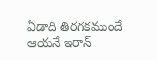ఏడాది తిరగకముందే ఆయనే ఇరాన్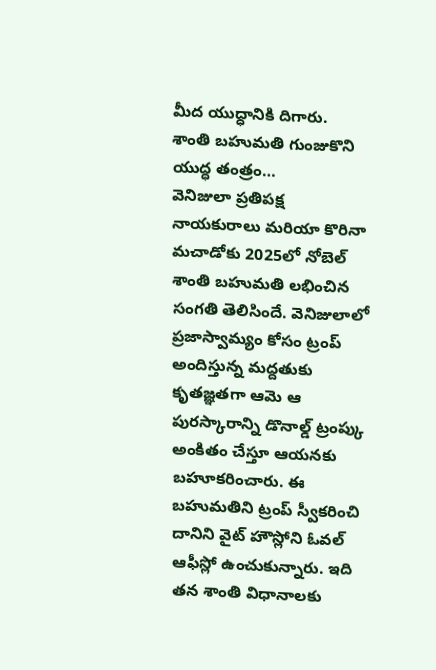మీద యుద్ధానికి దిగారు.
శాంతి బహుమతి గుంజుకొని యుద్ధ తంత్రం…
వెనిజులా ప్రతిపక్ష నాయకురాలు మరియా కొరినా మచాడోకు 2025లో నోబెల్ శాంతి బహుమతి లభించిన సంగతి తెలిసిందే. వెనిజులాలో ప్రజాస్వామ్యం కోసం ట్రంప్ అందిస్తున్న మద్దతుకు కృతజ్ఞతగా ఆమె ఆ పురస్కారాన్ని డొనాల్డ్ ట్రంప్కు అంకితం చేస్తూ ఆయనకు బహూకరించారు. ఈ బహుమతిని ట్రంప్ స్వీకరించి దానిని వైట్ హౌస్లోని ఓవల్ ఆఫీస్లో ఉంచుకున్నారు. ఇది తన శాంతి విధానాలకు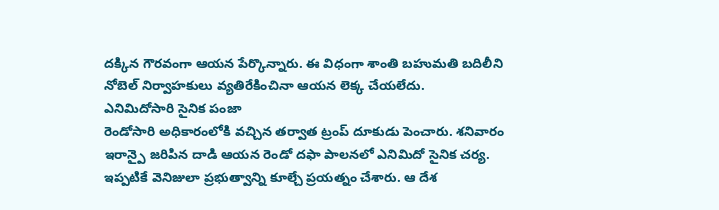దక్కిన గౌరవంగా ఆయన పేర్కొన్నారు. ఈ విధంగా శాంతి బహుమతి బదిలీని నోబెల్ నిర్వాహకులు వ్యతిరేకించినా ఆయన లెక్క చేయలేదు.
ఎనిమిదోసారి సైనిక పంజా
రెండోసారి అధికారంలోకి వచ్చిన తర్వాత ట్రంప్ దూకుడు పెంచారు. శనివారం ఇరాన్పై జరిపిన దాడి ఆయన రెండో దఫా పాలనలో ఎనిమిదో సైనిక చర్య. ఇప్పటికే వెనిజులా ప్రభుత్వాన్ని కూల్చే ప్రయత్నం చేశారు. ఆ దేశ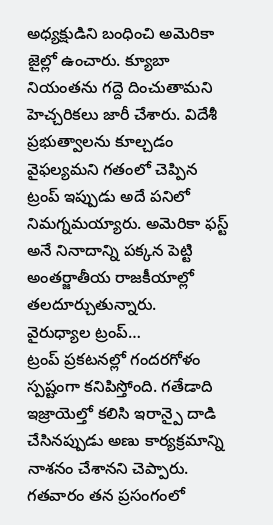అధ్యక్షుడిని బంధించి అమెరికా జైల్లో ఉంచారు. క్యూబా నియంతను గద్దె దించుతామని హెచ్చరికలు జారీ చేశారు. విదేశీ ప్రభుత్వాలను కూల్చడం వైఫల్యమని గతంలో చెప్పిన ట్రంప్ ఇప్పుడు అదే పనిలో నిమగ్నమయ్యారు. అమెరికా ఫస్ట్ అనే నినాదాన్ని పక్కన పెట్టి అంతర్జాతీయ రాజకీయాల్లో తలదూర్చుతున్నారు.
వైరుధ్యాల ట్రంప్…
ట్రంప్ ప్రకటనల్లో గందరగోళం స్పష్టంగా కనిపిస్తోంది. గతేడాది ఇజ్రాయెల్తో కలిసి ఇరాన్పై దాడి చేసినప్పుడు అణు కార్యక్రమాన్ని నాశనం చేశానని చెప్పారు. గతవారం తన ప్రసంగంలో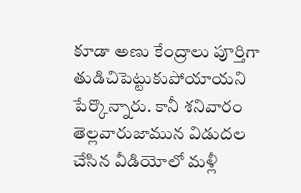కూడా అణు కేంద్రాలు పూర్తిగా తుడిచిపెట్టుకుపోయాయని పేర్కొన్నారు. కానీ శనివారం తెల్లవారుజామున విడుదల చేసిన వీడియోలో మళ్లీ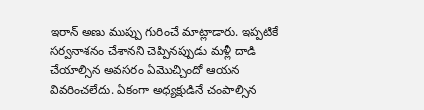ఇరాన్ అణు ముప్పు గురించే మాట్లాడారు. ఇప్పటికే సర్వనాశనం చేశానని చెప్పినప్పుడు మళ్లీ దాడి చేయాల్సిన అవసరం ఏమొచ్చిందో ఆయన వివరించలేదు. ఏకంగా అధ్యక్షుడినే చంపాల్సిన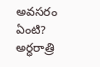అవసరం ఏంటి?
అర్ధరాత్రి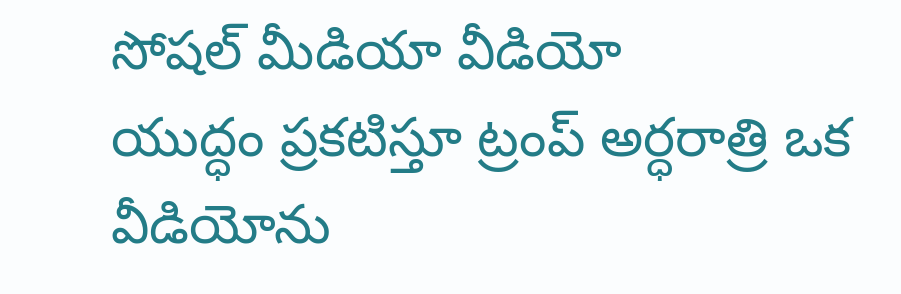సోషల్ మీడియా వీడియో
యుద్ధం ప్రకటిస్తూ ట్రంప్ అర్ధరాత్రి ఒక వీడియోను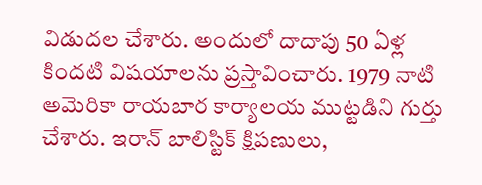విడుదల చేశారు. అందులో దాదాపు 50 ఏళ్ల కిందటి విషయాలను ప్రస్తావించారు. 1979 నాటి అమెరికా రాయబార కార్యాలయ ముట్టడిని గుర్తు చేశారు. ఇరాన్ బాలిస్టిక్ క్షిపణులు,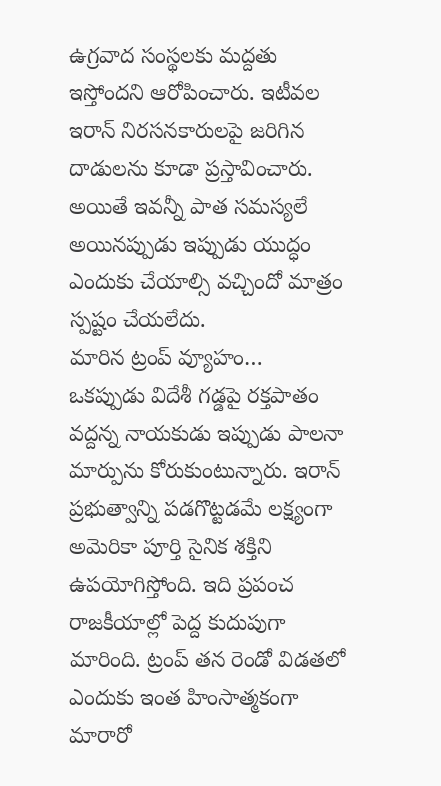ఉగ్రవాద సంస్థలకు మద్దతు ఇస్తోందని ఆరోపించారు. ఇటీవల ఇరాన్ నిరసనకారులపై జరిగిన దాడులను కూడా ప్రస్తావించారు. అయితే ఇవన్నీ పాత సమస్యలే అయినప్పుడు ఇప్పుడు యుద్ధం ఎందుకు చేయాల్సి వచ్చిందో మాత్రం స్పష్టం చేయలేదు.
మారిన ట్రంప్ వ్యూహం…
ఒకప్పుడు విదేశీ గడ్డపై రక్తపాతం వద్దన్న నాయకుడు ఇప్పుడు పాలనా మార్పును కోరుకుంటున్నారు. ఇరాన్ ప్రభుత్వాన్ని పడగొట్టడమే లక్ష్యంగా అమెరికా పూర్తి సైనిక శక్తిని ఉపయోగిస్తోంది. ఇది ప్రపంచ రాజకీయాల్లో పెద్ద కుదుపుగా మారింది. ట్రంప్ తన రెండో విడతలో ఎందుకు ఇంత హింసాత్మకంగా మారారో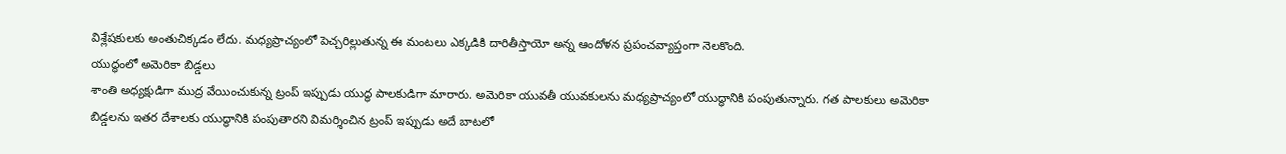విశ్లేషకులకు అంతుచిక్కడం లేదు. మధ్యప్రాచ్యంలో పెచ్చరిల్లుతున్న ఈ మంటలు ఎక్కడికి దారితీస్తాయో అన్న ఆందోళన ప్రపంచవ్యాప్తంగా నెలకొంది.
యుద్ధంలో అమెరికా బిడ్డలు
శాంతి అధ్యక్షుడిగా ముద్ర వేయించుకున్న ట్రంప్ ఇప్పుడు యుద్ధ పాలకుడిగా మారారు. అమెరికా యువతీ యువకులను మధ్యప్రాచ్యంలో యుద్ధానికి పంపుతున్నారు. గత పాలకులు అమెరికా బిడ్డలను ఇతర దేశాలకు యుద్ధానికి పంపుతారని విమర్శించిన ట్రంప్ ఇప్పుడు అదే బాటలో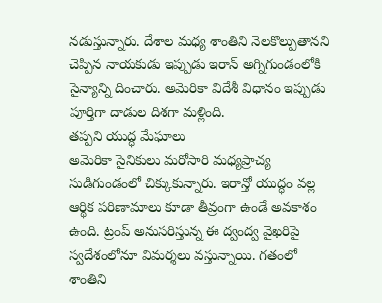నడుస్తున్నారు. దేశాల మధ్య శాంతిని నెలకొల్పుతానని చెప్పిన నాయకుడు ఇప్పుడు ఇరాన్ అగ్నిగుండంలోకి సైన్యాన్ని దించారు. అమెరికా విదేశీ విధానం ఇప్పుడు పూర్తిగా దాడుల దిశగా మళ్లింది.
తప్పని యుద్ధ మేఘాలు
అమెరికా సైనికులు మరోసారి మధ్యప్రాచ్య సుడిగుండంలో చిక్కుకున్నారు. ఇరాన్తో యుద్ధం వల్ల ఆర్థిక పరిణామాలు కూడా తీవ్రంగా ఉండే అవకాశం ఉంది. ట్రంప్ అనుసరిస్తున్న ఈ ద్వంద్వ వైఖరిపై స్వదేశంలోనూ విమర్శలు వస్తున్నాయి. గతంలో శాంతిని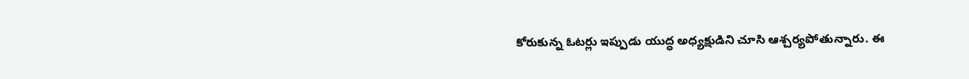కోరుకున్న ఓటర్లు ఇప్పుడు యుద్ధ అధ్యక్షుడిని చూసి ఆశ్చర్యపోతున్నారు. ఈ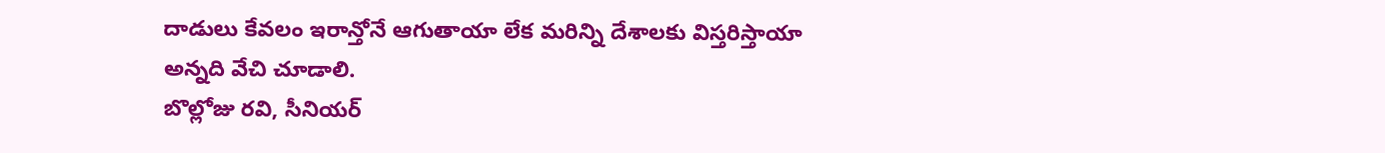దాడులు కేవలం ఇరాన్తోనే ఆగుతాయా లేక మరిన్ని దేశాలకు విస్తరిస్తాయా అన్నది వేచి చూడాలి.
బొల్లోజు రవి, సీనియర్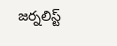జర్నలిస్ట్